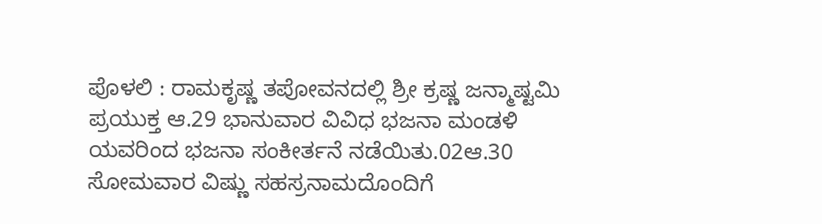ಪೊಳಲಿ : ರಾಮಕೃಷ್ಣ ತಪೋವನದಲ್ಲಿ ಶ್ರೀ ಕ್ರಷ್ಣ ಜನ್ಮಾಷ್ಟಮಿ ಪ್ರಯುಕ್ತ ಆ.29 ಭಾನುವಾರ ವಿವಿಧ ಭಜನಾ ಮಂಡಳಿ ಯವರಿಂದ ಭಜನಾ ಸಂಕೀರ್ತನೆ ನಡೆಯಿತು.02ಆ.30 ಸೋಮವಾರ ವಿಷ್ಣು ಸಹಸ್ರನಾಮದೊಂದಿಗೆ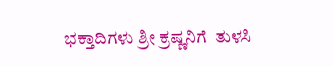ಭಕ್ತಾದಿಗಳು ಶ್ರೀ ಕ್ರಷ್ಣನಿಗೆ  ತುಳಸಿ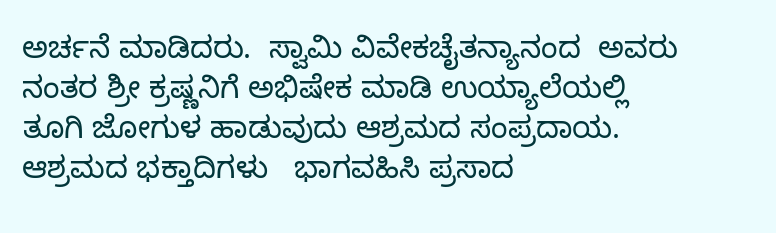ಅರ್ಚನೆ ಮಾಡಿದರು.  ಸ್ವಾಮಿ ವಿವೇಕಚೈತನ್ಯಾನಂದ  ಅವರು ನಂತರ ಶ್ರೀ ಕ್ರಷ್ಣನಿಗೆ ಅಭಿಷೇಕ ಮಾಡಿ ಉಯ್ಯಾಲೆಯಲ್ಲಿ ತೂಗಿ ಜೋಗುಳ ಹಾಡುವುದು ಆಶ್ರಮದ ಸಂಪ್ರದಾಯ.  ಆಶ್ರಮದ ಭಕ್ತಾದಿಗಳು   ಭಾಗವಹಿಸಿ ಪ್ರಸಾದ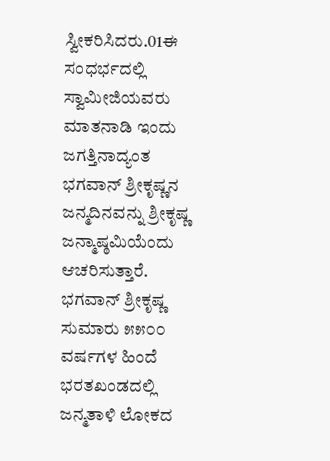ಸ್ವೀಕರಿಸಿದರು.01ಈ ಸಂಧರ್ಭದಲ್ಲಿ ಸ್ವಾಮೀಜಿಯವರು ಮಾತನಾಡಿ ಇಂದು ಜಗತ್ತಿನಾದ್ಯಂತ ಭಗವಾನ್ ಶ್ರೀಕೃಷ್ಣನ ಜನ್ಮದಿನವನ್ನು ಶ್ರೀಕೃಷ್ಣ ಜನ್ಮಾಷ್ಠಮಿಯೆಂದು ಆಚರಿಸುತ್ತಾರೆ. ಭಗವಾನ್ ಶ್ರೀಕೃಷ್ಣ ಸುಮಾರು ೫೫೦೦ ವರ್ಷಗಳ ಹಿಂದೆ ಭರತಖಂಡದಲ್ಲಿ ಜನ್ಮತಾಳಿ ಲೋಕದ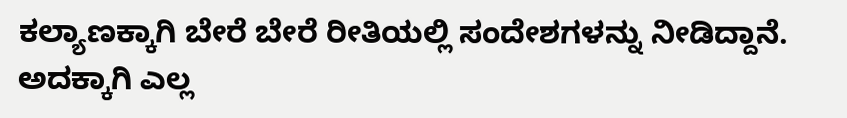ಕಲ್ಯಾಣಕ್ಕಾಗಿ ಬೇರೆ ಬೇರೆ ರೀತಿಯಲ್ಲಿ ಸಂದೇಶಗಳನ್ನು ನೀಡಿದ್ದಾನೆ. ಅದಕ್ಕಾಗಿ ಎಲ್ಲ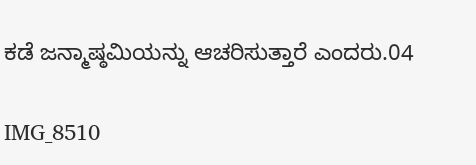ಕಡೆ ಜನ್ಮಾಷ್ಠಮಿಯನ್ನು ಆಚರಿಸುತ್ತಾರೆ ಎಂದರು.04

IMG_8510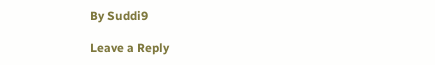By Suddi9

Leave a Reply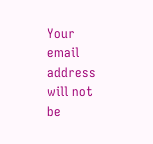Your email address will not be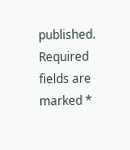published. Required fields are marked *